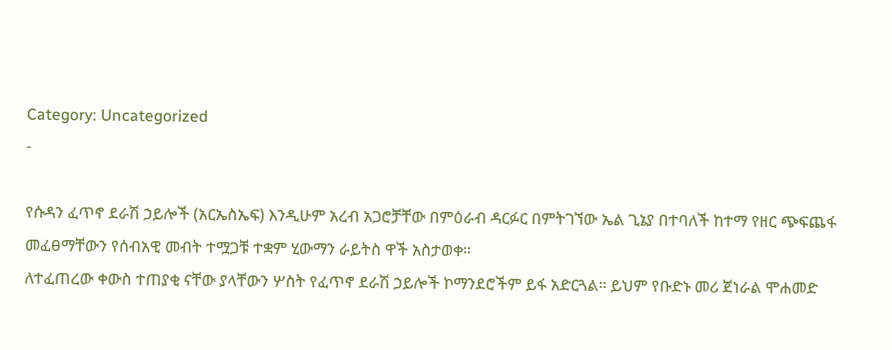Category: Uncategorized
-

የሱዳን ፈጥኖ ደራሽ ኃይሎች (አርኤስኤፍ) እንዲሁም አረብ አጋሮቻቸው በምዕራብ ዳርፉር በምትገኘው ኤል ጊኔያ በተባለች ከተማ የዘር ጭፍጨፋ መፈፀማቸውን የሰብአዊ መብት ተሟጋቹ ተቋም ሂውማን ራይትስ ዋች አስታወቀ።
ለተፈጠረው ቀውስ ተጠያቂ ናቸው ያላቸውን ሦስት የፈጥኖ ደራሽ ኃይሎች ኮማንደሮችም ይፋ አድርጓል። ይህም የቡድኑ መሪ ጀነራል ሞሐመድ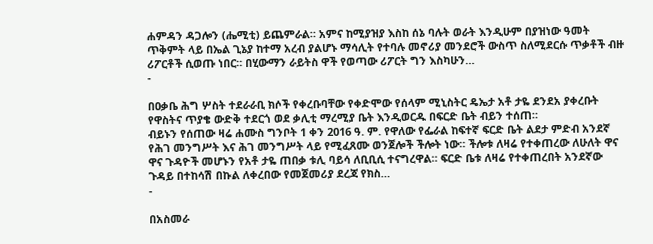ሐምዳን ዳጋሎን (ሔሚቲ) ይጨምራል። አምና ከሚያዝያ እስከ ሰኔ ባሉት ወራት እንዲሁም በያዝነው ዓመት ጥቅምት ላይ በኤል ጊኔያ ከተማ አረብ ያልሆኑ ማሳሊት የተባሉ መኖሪያ መንደሮች ውስጥ ስለሚደርሱ ጥቃቶች ብዙ ሪፖርቶች ሲወጡ ነበር። በሂውማን ራይትስ ዋች የወጣው ሪፖርት ግን እስካሁን…
-

በዐቃቤ ሕግ ሦስት ተደራራቢ ክሶች የቀረቡባቸው የቀድሞው የሰላም ሚኒስትር ዴኤታ አቶ ታዬ ደንደአ ያቀረቡት የዋስትና ጥያቄ ውድቅ ተደርጎ ወደ ቃሊቲ ማረሚያ ቤት እንዲወርዱ በፍርድ ቤት ብይን ተሰጠ።
ብይኑን የሰጠው ዛሬ ሐሙስ ግንቦት 1 ቀን 2016 ዓ. ም. የዋለው የፌራል ከፍተኛ ፍርድ ቤት ልደታ ምድብ አንደኛ የሕገ መንግሥት እና ሕገ መንግሥት ላይ የሚፈጸሙ ወንጀሎች ችሎት ነው። ችሎቱ ለዛሬ የተቀጠረው ለሁለት ዋና ዋና ጉዳዮች መሆኑን የአቶ ታዬ ጠበቃ ቱሊ ባይሳ ለቢቢሲ ተናግረዋል። ፍርድ ቤቱ ለዛሬ የተቀጠረበት አንደኛው ጉዳይ በተከሳሽ በኩል ለቀረበው የመጀመሪያ ደረጃ የክስ…
-

በአስመራ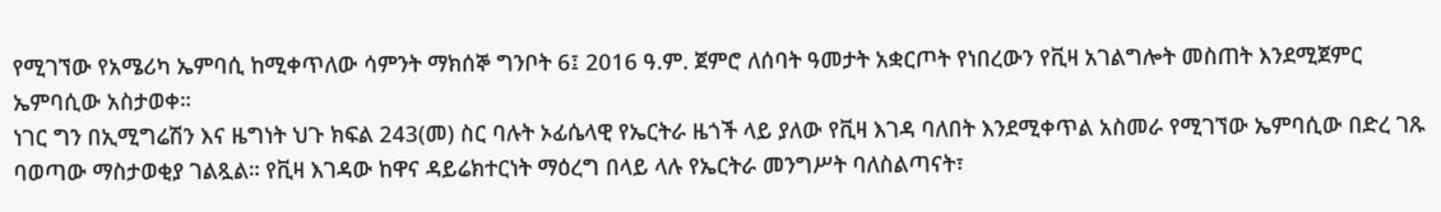የሚገኘው የአሜሪካ ኤምባሲ ከሚቀጥለው ሳምንት ማክሰኞ ግንቦት 6፤ 2016 ዓ.ም. ጀምሮ ለሰባት ዓመታት አቋርጦት የነበረውን የቪዛ አገልግሎት መስጠት እንደሚጀምር ኤምባሲው አስታወቀ።
ነገር ግን በኢሚግሬሽን እና ዜግነት ህጉ ክፍል 243(መ) ስር ባሉት ኦፊሴላዊ የኤርትራ ዜጎች ላይ ያለው የቪዛ እገዳ ባለበት እንደሚቀጥል አስመራ የሚገኘው ኤምባሲው በድረ ገጹ ባወጣው ማስታወቂያ ገልጿል። የቪዛ እገዳው ከዋና ዳይሬክተርነት ማዕረግ በላይ ላሉ የኤርትራ መንግሥት ባለስልጣናት፣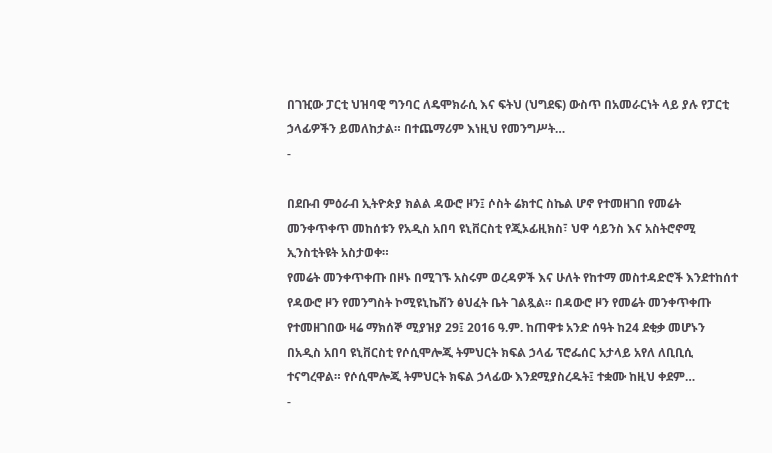በገዢው ፓርቲ ህዝባዊ ግንባር ለዴሞክራሲ እና ፍትህ (ህግደፍ) ውስጥ በአመራርነት ላይ ያሉ የፓርቲ ኃላፊዎችን ይመለከታል። በተጨማሪም እነዚህ የመንግሥት…
-

በደቡብ ምዕራብ ኢትዮጵያ ክልል ዳውሮ ዞን፤ ሶስት ሬክተር ስኬል ሆኖ የተመዘገበ የመሬት መንቀጥቀጥ መከሰቱን የአዲስ አበባ ዩኒቨርስቲ የጂኦፊዚክስ፣ ህዋ ሳይንስ እና አስትሮኖሚ ኢንስቲትዩት አስታወቀ።
የመሬት መንቀጥቀጡ በዞኑ በሚገኙ አስሩም ወረዳዎች እና ሁለት የከተማ መስተዳድሮች እንደተከሰተ የዳውሮ ዞን የመንግስት ኮሚዩኒኬሽን ፅህፈት ቤት ገልጿል። በዳውሮ ዞን የመሬት መንቀጥቀጡ የተመዘገበው ዛሬ ማክሰኞ ሚያዝያ 29፤ 2016 ዓ.ም. ከጠዋቱ አንድ ሰዓት ከ24 ደቂቃ መሆኑን በአዲስ አበባ ዩኒቨርስቲ የሶሲሞሎጂ ትምህርት ክፍል ኃላፊ ፕሮፌሰር አታላይ አየለ ለቢቢሲ ተናግረዋል። የሶሲሞሎጂ ትምህርት ክፍል ኃላፊው እንደሚያስረዱት፤ ተቋሙ ከዚህ ቀደም…
-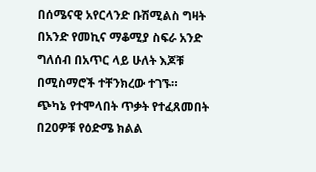በሰሜናዊ አየርላንድ ቡሽሚልስ ግዛት በአንድ የመኪና ማቆሚያ ስፍራ አንድ ግለሰብ በአጥር ላይ ሁለት እጆቹ በሚስማሮች ተቸንክረው ተገኙ።
ጭካኔ የተሞላበት ጥቃት የተፈጸመበት በ20ዎቹ የዕድሜ ክልል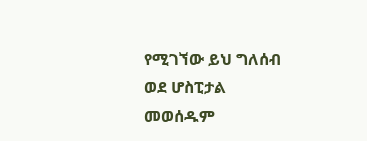የሚገኘው ይህ ግለሰብ ወደ ሆስፒታል መወሰዱም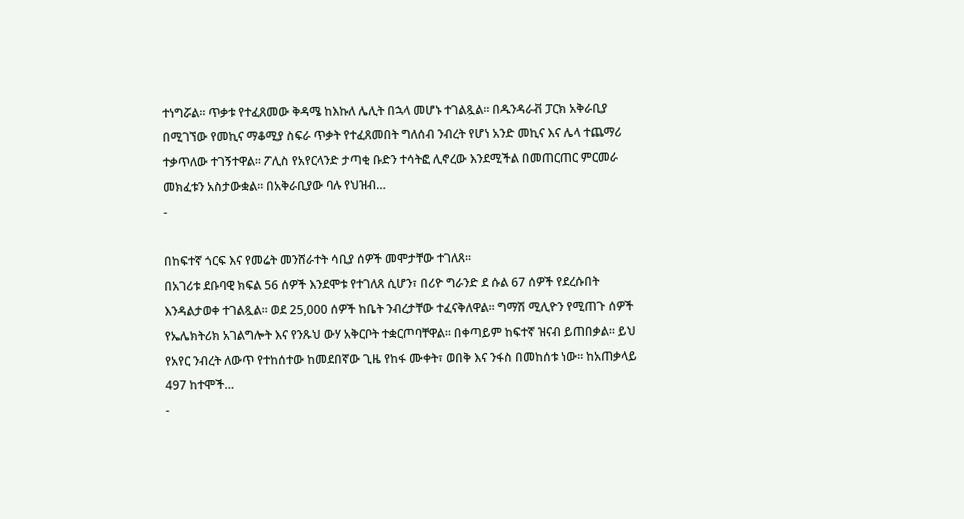ተነግሯል። ጥቃቱ የተፈጸመው ቅዳሜ ከእኩለ ሌሊት በኋላ መሆኑ ተገልጿል። በዱንዳራቭ ፓርክ አቅራቢያ በሚገኘው የመኪና ማቆሚያ ስፍራ ጥቃት የተፈጸመበት ግለሰብ ንብረት የሆነ አንድ መኪና እና ሌላ ተጨማሪ ተቃጥለው ተገኝተዋል። ፖሊስ የአየርላንድ ታጣቂ ቡድን ተሳትፎ ሊኖረው እንደሚችል በመጠርጠር ምርመራ መክፈቱን አስታውቋል። በአቅራቢያው ባሉ የህዝብ…
-

በከፍተኛ ጎርፍ እና የመሬት መንሸራተት ሳቢያ ሰዎች መሞታቸው ተገለጸ።
በአገሪቱ ደቡባዊ ክፍል 56 ሰዎች እንደሞቱ የተገለጸ ሲሆን፣ በሪዮ ግራንድ ደ ሱል 67 ሰዎች የደረሱበት እንዳልታወቀ ተገልጿል። ወደ 25,000 ሰዎች ከቤት ንብረታቸው ተፈናቅለዋል። ግማሽ ሚሊዮን የሚጠጉ ሰዎች የኤሌክትሪክ አገልግሎት እና የንጹህ ውሃ አቅርቦት ተቋርጦባቸዋል። በቀጣይም ከፍተኛ ዝናብ ይጠበቃል። ይህ የአየር ንብረት ለውጥ የተከሰተው ከመደበኛው ጊዜ የከፋ ሙቀት፣ ወበቅ እና ንፋስ በመከሰቱ ነው። ከአጠቃላይ 497 ከተሞች…
-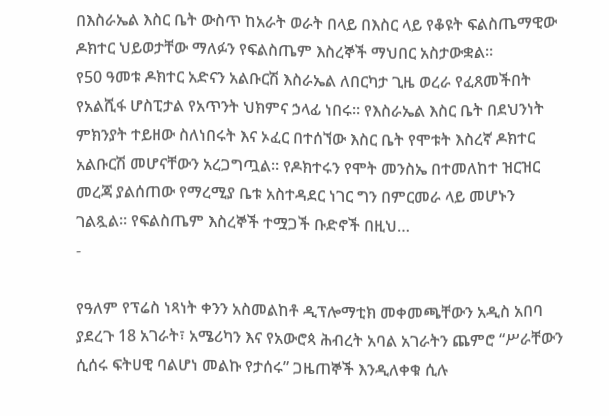በእስራኤል እስር ቤት ውስጥ ከአራት ወራት በላይ በእስር ላይ የቆዩት ፍልስጤማዊው ዶክተር ህይወታቸው ማለፉን የፍልስጤም እስረኞች ማህበር አስታውቋል።
የ50 ዓመቱ ዶክተር አድናን አልቡርሽ እስራኤል ለበርካታ ጊዜ ወረራ የፈጸመችበት የአልሺፋ ሆስፒታል የአጥንት ህክምና ኃላፊ ነበሩ። የእስራኤል እስር ቤት በደህንነት ምክንያት ተይዘው ስለነበሩት እና ኦፈር በተሰኘው እስር ቤት የሞቱት እስረኛ ዶክተር አልቡርሽ መሆናቸውን አረጋግጧል። የዶክተሩን የሞት መንስኤ በተመለከተ ዝርዝር መረጃ ያልሰጠው የማረሚያ ቤቱ አስተዳደር ነገር ግን በምርመራ ላይ መሆኑን ገልጿል። የፍልስጤም እስረኞች ተሟጋች ቡድኖች በዚህ…
-

የዓለም የፕሬስ ነጻነት ቀንን አስመልከቶ ዲፕሎማቲክ መቀመጫቸውን አዲስ አበባ ያደረጉ 18 አገራት፣ አሜሪካን እና የአውሮጳ ሕብረት አባል አገራትን ጨምሮ “ሥራቸውን ሲሰሩ ፍትሀዊ ባልሆነ መልኩ የታሰሩ” ጋዜጠኞች እንዲለቀቁ ሲሉ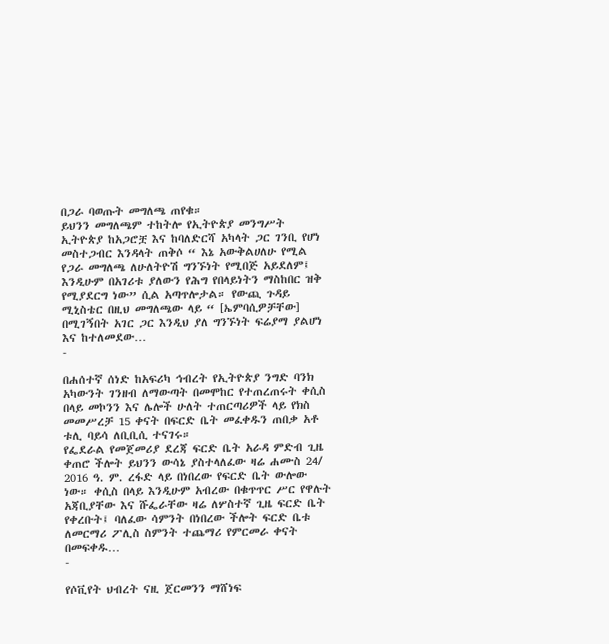በጋራ ባወጡት መግለጫ ጠየቁ።
ይህንን መግለጫም ተከትሎ የኢትዮጵያ መንግሥት ኢትዮጵያ ከአጋሮቿ እና ከባለድርሻ አካላት ጋር ገንቢ የሆነ መስተጋብር እንዳላት ጠቅሶ “ እኔ አውቅልሀለሁ የሚል የጋራ መግለጫ ለሁለትዮሽ ግንኙነት የሚበጅ አይደለም፤ እንዲሁም በአገሪቱ ያለውን የሕግ የበላይነትን ማስከበር ዝቅ የሚያደርግ ነው” ሲል አጣጥሎታል። የውጪ ጉዳይ ሚኒስቴር በዚህ መግለጫው ላይ “ [ኤምባሲዎቻቸው] በሚገኝበት አገር ጋር እንዲህ ያለ ግንኙነት ፍሬያማ ያልሆነ እና ከተለመደው…
-

በሐሰተኛ ሰነድ ከአፍሪካ ኅብረት የኢትዮጵያ ንግድ ባንክ አካውንት ገንዘብ ለማውጣት በመሞከር የተጠረጠሩት ቀሲስ በላይ መኮንን እና ሌሎች ሁለት ተጠርጣሪዎች ላይ የክስ መመሥረቻ 15 ቀናት በፍርድ ቤት መፈቀዱን ጠበቃ አቶ ቱሊ ባይሳ ለቢቢሲ ተናገሩ።
የፌደራል የመጀመሪያ ደረጃ ፍርድ ቤት አራዳ ምድብ ጊዜ ቀጠሮ ችሎት ይህንን ውሳኔ ያስተላለፈው ዛሬ ሐሙስ 24/ 2016 ዓ. ም. ረፋድ ላይ በነበረው የፍርድ ቤት ውሎው ነው። ቀሲስ በላይ እንዲሁም አብረው በቁጥጥር ሥር የዋሉት አጃቢያቸው እና ሹፌራቸው ዛሬ ለሦስተኛ ጊዜ ፍርድ ቤት የቀረቡት፤ ባለፈው ሳምንት በነበረው ችሎት ፍርድ ቤቱ ለመርማሪ ፖሊስ ስምንት ተጨማሪ የምርመራ ቀናት በመፍቀዱ…
-

የሶቪየት ህብረት ናዚ ጀርመንን ማሸነፍ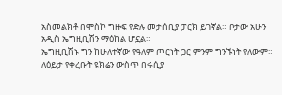አስመልክቶ በሞስኮ ግዙፍ የድሉ መታሰቢያ ፓርክ ይገኛል። ቦታው አሁን አዲስ ኤግዚቢሽን ማዕከል ሆኗል።
ኤግዚቢሽኑ ግን ከሁለተኛው የዓለም ጦርነት ጋር ምንም ግንኙነት የለውም። ለዕይታ የቀረቡት ዩክሬን ውስጥ በሩሲያ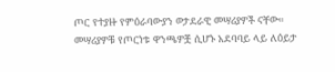ጦር የተያዙ የምዕራባውያን ወታደራዊ መሣሪያዎች ናቸው። መሣሪያዎቹ የጦርነቱ ዋንጫዎቿ ሲሆኑ አደባባይ ላይ ለዕይታ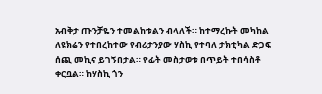አብቅታ ጡንቻዬን ተመልከቱልን ብላለች። ከተማረኩት መካከል ለዩክሬን የተበረከተው የብሪታንያው ሃስኪ የተባለ ታክቲካል ድጋፍ ሰጪ መኪና ይገኝበታል። የፊት መስታወቱ በጥይት ተበሳስቶ ቀርቧል። ከሃስኪ ጎን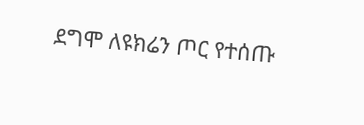ደግሞ ለዩክሬን ጦር የተሰጡ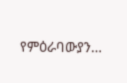የምዕራባውያን…